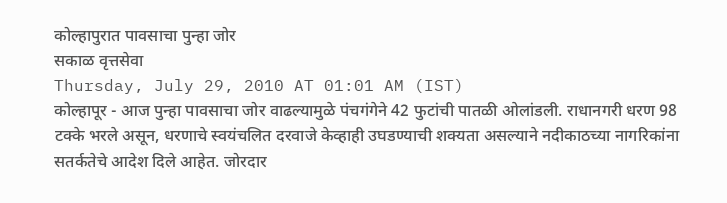कोल्हापुरात पावसाचा पुन्हा जोर
सकाळ वृत्तसेवा
Thursday, July 29, 2010 AT 01:01 AM (IST)
कोल्हापूर - आज पुन्हा पावसाचा जोर वाढल्यामुळे पंचगंगेने 42 फुटांची पातळी ओलांडली. राधानगरी धरण 98 टक्के भरले असून, धरणाचे स्वयंचलित दरवाजे केव्हाही उघडण्याची शक्यता असल्याने नदीकाठच्या नागरिकांना सतर्कतेचे आदेश दिले आहेत. जोरदार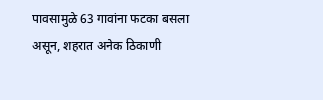पावसामुळे 63 गावांना फटका बसला असून, शहरात अनेक ठिकाणी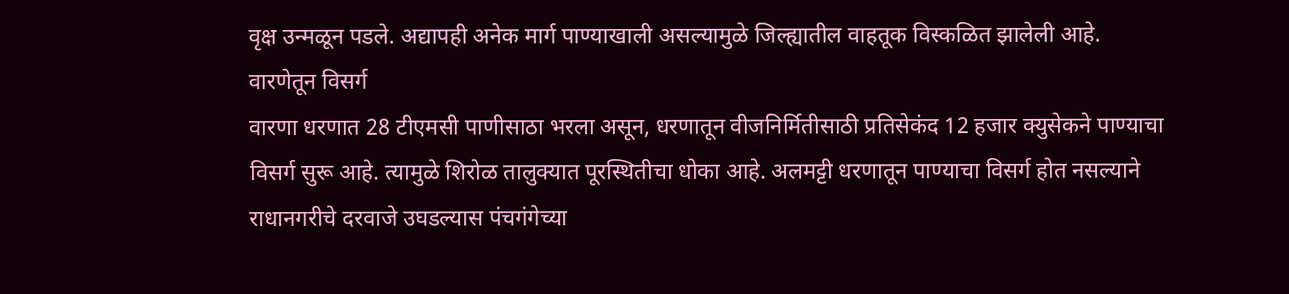वृक्ष उन्मळून पडले. अद्यापही अनेक मार्ग पाण्याखाली असल्यामुळे जिल्ह्यातील वाहतूक विस्कळित झालेली आहे.
वारणेतून विसर्ग
वारणा धरणात 28 टीएमसी पाणीसाठा भरला असून, धरणातून वीजनिर्मितीसाठी प्रतिसेकंद 12 हजार क्युसेकने पाण्याचा विसर्ग सुरू आहे. त्यामुळे शिरोळ तालुक्यात पूरस्थितीचा धोका आहे. अलमट्टी धरणातून पाण्याचा विसर्ग होत नसल्याने राधानगरीचे दरवाजे उघडल्यास पंचगंगेच्या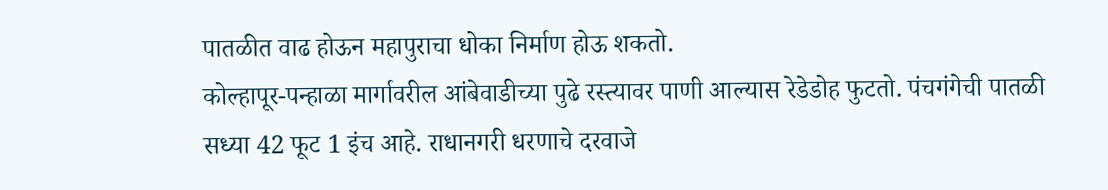पातळीत वाढ होऊन महापुराचा धोका निर्माण होऊ शकतो.
कोल्हापूर-पन्हाळा मार्गावरील आंबेवाडीच्या पुढे रस्त्यावर पाणी आल्यास रेडेडोह फुटतो. पंचगंगेची पातळी सध्या 42 फूट 1 इंच आहे. राधानगरी धरणाचे दरवाजे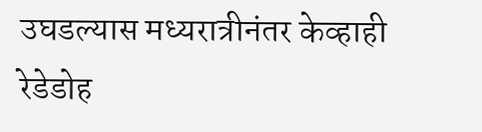उघडल्यास मध्यरात्रीनंतर केव्हाही रेडेडोह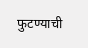फुटण्याची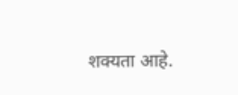शक्यता आहे.